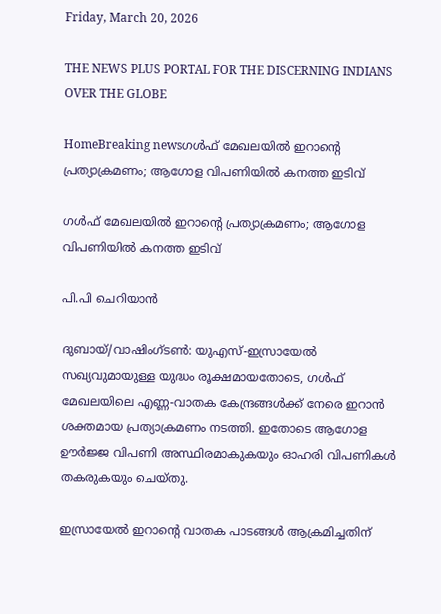Friday, March 20, 2026

THE NEWS PLUS PORTAL FOR THE DISCERNING INDIANS OVER THE GLOBE

HomeBreaking newsഗൾഫ് മേഖലയിൽ ഇറാൻ്റെ പ്രത്യാക്രമണം; ആഗോള വിപണിയിൽ കനത്ത ഇടിവ്

ഗൾഫ് മേഖലയിൽ ഇറാൻ്റെ പ്രത്യാക്രമണം; ആഗോള വിപണിയിൽ കനത്ത ഇടിവ്

പി.പി ചെറിയാൻ

ദുബായ്/വാഷിംഗ്ടൺ: യുഎസ്-ഇസ്രായേൽ സഖ്യവുമായുള്ള യുദ്ധം രൂക്ഷമായതോടെ, ഗൾഫ് മേഖലയിലെ എണ്ണ-വാതക കേന്ദ്രങ്ങൾക്ക് നേരെ ഇറാൻ ശക്തമായ പ്രത്യാക്രമണം നടത്തി. ഇതോടെ ആഗോള ഊർജ്ജ വിപണി അസ്ഥിരമാകുകയും ഓഹരി വിപണികൾ തകരുകയും ചെയ്തു.

ഇസ്രായേൽ ഇറാൻ്റെ വാതക പാടങ്ങൾ ആക്രമിച്ചതിന്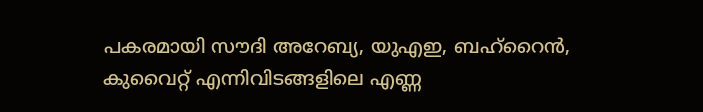പകരമായി സൗദി അറേബ്യ, യുഎഇ, ബഹ്‌റൈൻ, കുവൈറ്റ് എന്നിവിടങ്ങളിലെ എണ്ണ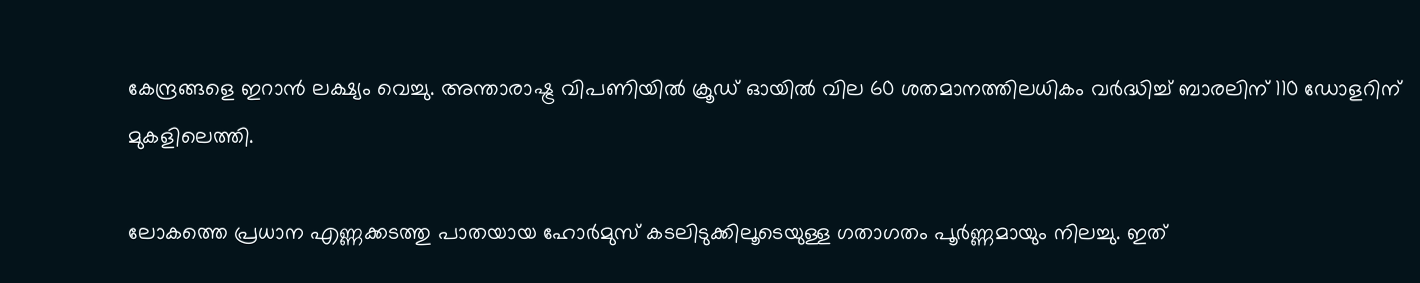കേന്ദ്രങ്ങളെ ഇറാൻ ലക്ഷ്യം വെച്ചു. അന്താരാഷ്ട്ര വിപണിയിൽ ക്രൂഡ് ഓയിൽ വില 60 ശതമാനത്തിലധികം വർദ്ധിച്ച് ബാരലിന് 110 ഡോളറിന് മുകളിലെത്തി.

ലോകത്തെ പ്രധാന എണ്ണക്കടത്തു പാതയായ ഹോർമുസ് കടലിടുക്കിലൂടെയുള്ള ഗതാഗതം പൂർണ്ണമായും നിലച്ചു. ഇത്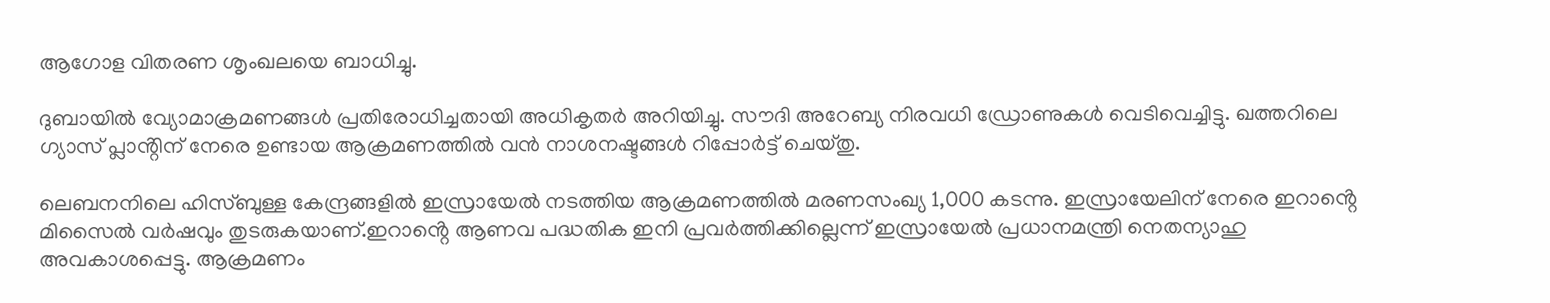ആഗോള വിതരണ ശൃംഖലയെ ബാധിച്ചു.

ദുബായിൽ വ്യോമാക്രമണങ്ങൾ പ്രതിരോധിച്ചതായി അധികൃതർ അറിയിച്ചു. സൗദി അറേബ്യ നിരവധി ഡ്രോണുകൾ വെടിവെച്ചിട്ടു. ഖത്തറിലെ ഗ്യാസ് പ്ലാൻ്റിന് നേരെ ഉണ്ടായ ആക്രമണത്തിൽ വൻ നാശനഷ്ടങ്ങൾ റിപ്പോർട്ട് ചെയ്തു.

ലെബനനിലെ ഹിസ്ബുള്ള കേന്ദ്രങ്ങളിൽ ഇസ്രായേൽ നടത്തിയ ആക്രമണത്തിൽ മരണസംഖ്യ 1,000 കടന്നു. ഇസ്രായേലിന് നേരെ ഇറാൻ്റെ മിസൈൽ വർഷവും തുടരുകയാണ്.ഇറാൻ്റെ ആണവ പദ്ധതിക ഇനി പ്രവർത്തിക്കില്ലെന്ന് ഇസ്രായേൽ പ്രധാനമന്ത്രി നെതന്യാഹു അവകാശപ്പെട്ടു. ആക്രമണം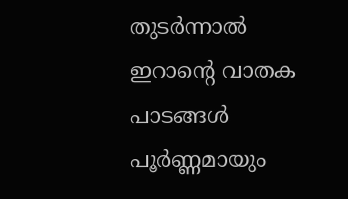തുടർന്നാൽ ഇറാന്റെ വാതക പാടങ്ങൾ പൂർണ്ണമായും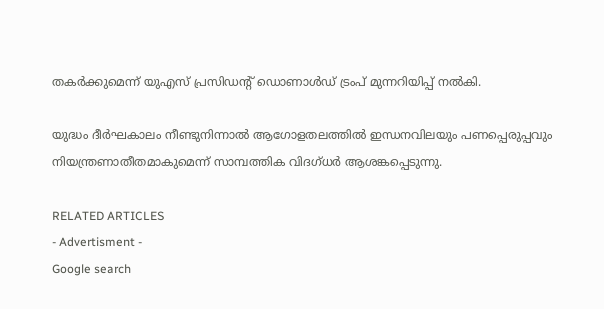തകർക്കുമെന്ന് യുഎസ് പ്രസിഡൻ്റ് ഡൊണാൾഡ് ട്രംപ് മുന്നറിയിപ്പ് നൽകി.

യുദ്ധം ദീർഘകാലം നീണ്ടുനിന്നാൽ ആഗോളതലത്തിൽ ഇന്ധനവിലയും പണപ്പെരുപ്പവും നിയന്ത്രണാതീതമാകുമെന്ന് സാമ്പത്തിക വിദഗ്ധർ ആശങ്കപ്പെടുന്നു.

RELATED ARTICLES
- Advertisment -
Google search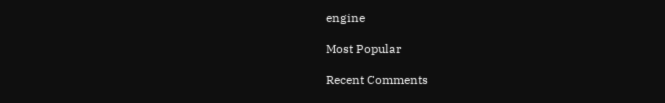engine

Most Popular

Recent Comments